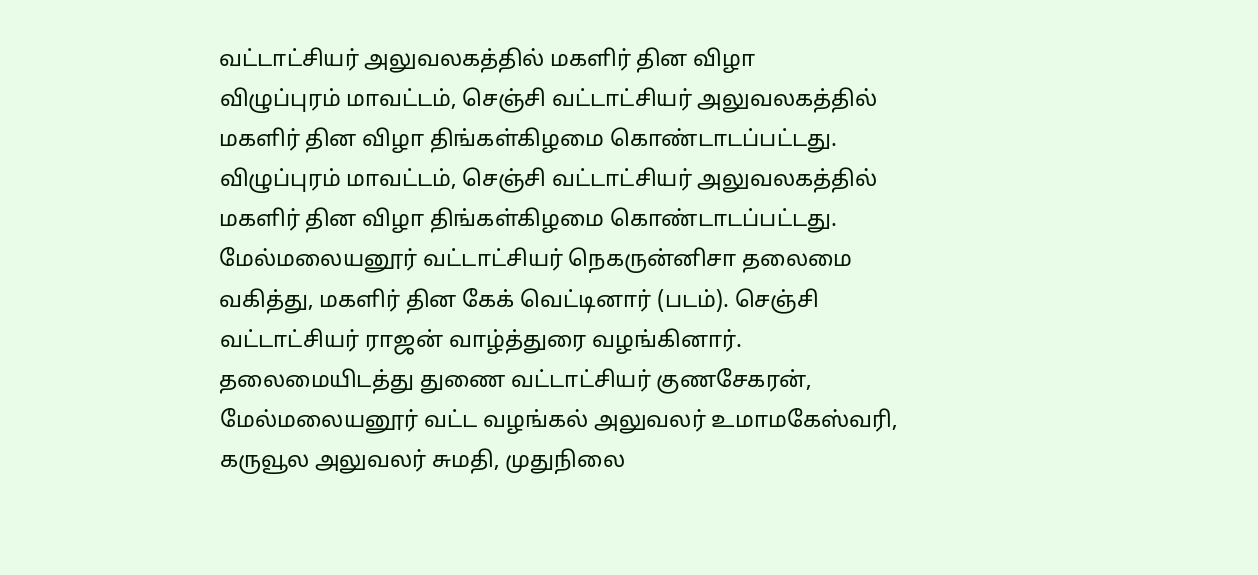வட்டாட்சியர் அலுவலகத்தில் மகளிர் தின விழா
விழுப்புரம் மாவட்டம், செஞ்சி வட்டாட்சியர் அலுவலகத்தில் மகளிர் தின விழா திங்கள்கிழமை கொண்டாடப்பட்டது.
விழுப்புரம் மாவட்டம், செஞ்சி வட்டாட்சியர் அலுவலகத்தில் மகளிர் தின விழா திங்கள்கிழமை கொண்டாடப்பட்டது.
மேல்மலையனூர் வட்டாட்சியர் நெகருன்னிசா தலைமை வகித்து, மகளிர் தின கேக் வெட்டினார் (படம்). செஞ்சி வட்டாட்சியர் ராஜன் வாழ்த்துரை வழங்கினார்.
தலைமையிடத்து துணை வட்டாட்சியர் குணசேகரன், மேல்மலையனூர் வட்ட வழங்கல் அலுவலர் உமாமகேஸ்வரி, கருவூல அலுவலர் சுமதி, முதுநிலை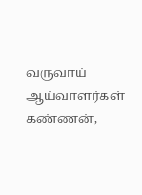வருவாய் ஆய்வாளர்கள் கண்ணன்,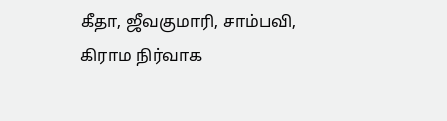கீதா, ஜீவகுமாரி, சாம்பவி, கிராம நிர்வாக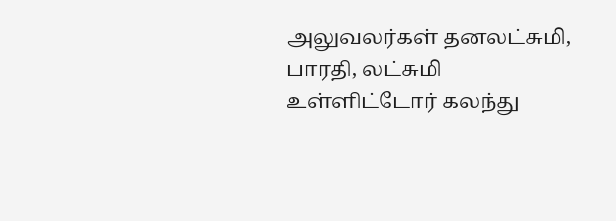அலுவலர்கள் தனலட்சுமி, பாரதி, லட்சுமி உள்ளிட்டோர் கலந்து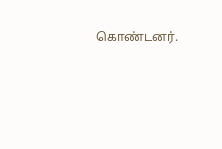கொண்டனர்.